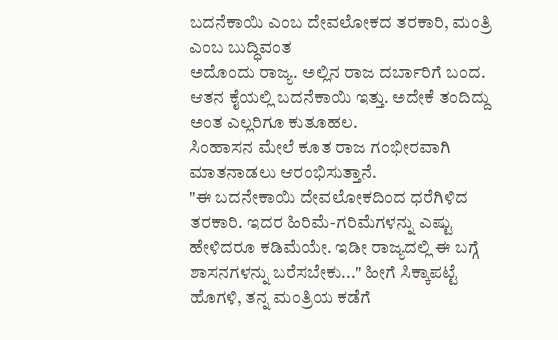ಬದನೆಕಾಯಿ ಎಂಬ ದೇವಲೋಕದ ತರಕಾರಿ, ಮಂತ್ರಿ ಎಂಬ ಬುದ್ಧಿವಂತ
ಅದೊಂದು ರಾಜ್ಯ. ಅಲ್ಲಿನ ರಾಜ ದರ್ಬಾರಿಗೆ ಬಂದ. ಆತನ ಕೈಯಲ್ಲಿ ಬದನೆಕಾಯಿ ಇತ್ತು. ಅದೇಕೆ ತಂದಿದ್ದು ಅಂತ ಎಲ್ಲರಿಗೂ ಕುತೂಹಲ.
ಸಿಂಹಾಸನ ಮೇಲೆ ಕೂತ ರಾಜ ಗಂಭೀರವಾಗಿ ಮಾತನಾಡಲು ಆರಂಭಿಸುತ್ತಾನೆ.
"ಈ ಬದನೇಕಾಯಿ ದೇವಲೋಕದಿಂದ ಧರೆಗಿಳಿದ ತರಕಾರಿ. ಇದರ ಹಿರಿಮೆ-ಗರಿಮೆಗಳನ್ನು ಎಷ್ಟು ಹೇಳಿದರೂ ಕಡಿಮೆಯೇ. ಇಡೀ ರಾಜ್ಯದಲ್ಲಿ ಈ ಬಗ್ಗೆ ಶಾಸನಗಳನ್ನು ಬರೆಸಬೇಕು..." ಹೀಗೆ ಸಿಕ್ಕಾಪಟ್ಟೆ ಹೊಗಳಿ, ತನ್ನ ಮಂತ್ರಿಯ ಕಡೆಗೆ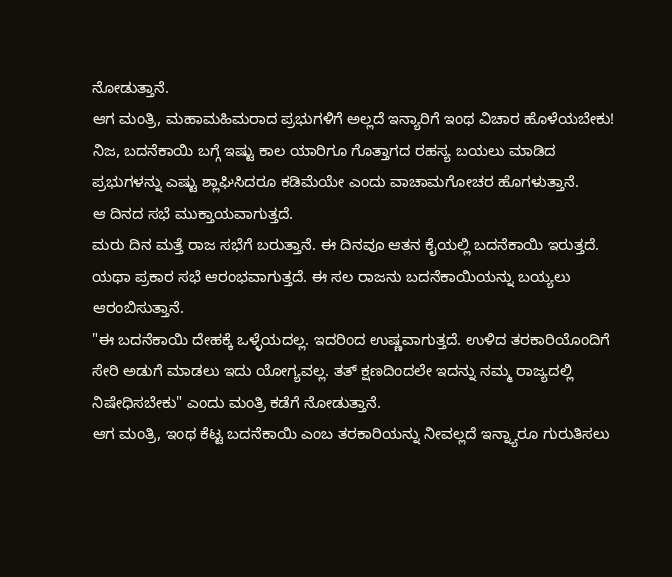ನೋಡುತ್ತಾನೆ.
ಆಗ ಮಂತ್ರಿ, ಮಹಾಮಹಿಮರಾದ ಪ್ರಭುಗಳಿಗೆ ಅಲ್ಲದೆ ಇನ್ಯಾರಿಗೆ ಇಂಥ ವಿಚಾರ ಹೊಳೆಯಬೇಕು! ನಿಜ, ಬದನೆಕಾಯಿ ಬಗ್ಗೆ ಇಷ್ಟು ಕಾಲ ಯಾರಿಗೂ ಗೊತ್ತಾಗದ ರಹಸ್ಯ ಬಯಲು ಮಾಡಿದ ಪ್ರಭುಗಳನ್ನು ಎಷ್ಟು ಶ್ಲಾಘಿಸಿದರೂ ಕಡಿಮೆಯೇ ಎಂದು ವಾಚಾಮಗೋಚರ ಹೊಗಳುತ್ತಾನೆ.
ಆ ದಿನದ ಸಭೆ ಮುಕ್ತಾಯವಾಗುತ್ತದೆ.
ಮರು ದಿನ ಮತ್ತೆ ರಾಜ ಸಭೆಗೆ ಬರುತ್ತಾನೆ. ಈ ದಿನವೂ ಆತನ ಕೈಯಲ್ಲಿ ಬದನೆಕಾಯಿ ಇರುತ್ತದೆ. ಯಥಾ ಪ್ರಕಾರ ಸಭೆ ಆರಂಭವಾಗುತ್ತದೆ. ಈ ಸಲ ರಾಜನು ಬದನೆಕಾಯಿಯನ್ನು ಬಯ್ಯಲು ಆರಂಬಿಸುತ್ತಾನೆ.
"ಈ ಬದನೆಕಾಯಿ ದೇಹಕ್ಕೆ ಒಳ್ಳೆಯದಲ್ಲ. ಇದರಿಂದ ಉಷ್ಣವಾಗುತ್ತದೆ. ಉಳಿದ ತರಕಾರಿಯೊಂದಿಗೆ ಸೇರಿ ಅಡುಗೆ ಮಾಡಲು ಇದು ಯೋಗ್ಯವಲ್ಲ. ತತ್ ಕ್ಷಣದಿಂದಲೇ ಇದನ್ನು ನಮ್ಮ ರಾಜ್ಯದಲ್ಲಿ ನಿಷೇಧಿಸಬೇಕು" ಎಂದು ಮಂತ್ರಿ ಕಡೆಗೆ ನೋಡುತ್ತಾನೆ.
ಆಗ ಮಂತ್ರಿ, ಇಂಥ ಕೆಟ್ಟ ಬದನೆಕಾಯಿ ಎಂಬ ತರಕಾರಿಯನ್ನು ನೀವಲ್ಲದೆ ಇನ್ನ್ಯಾರೂ ಗುರುತಿಸಲು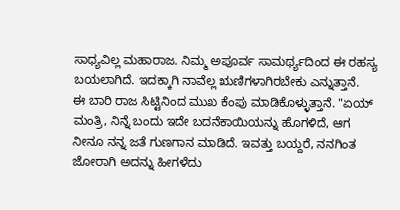ಸಾಧ್ಯವಿಲ್ಲ ಮಹಾರಾಜ. ನಿಮ್ಮ ಅಪೂರ್ವ ಸಾಮರ್ಥ್ಯದಿಂದ ಈ ರಹಸ್ಯ ಬಯಲಾಗಿದೆ. ಇದಕ್ಕಾಗಿ ನಾವೆಲ್ಲ ಋಣಿಗಳಾಗಿರಬೇಕು ಎನ್ನುತ್ತಾನೆ.
ಈ ಬಾರಿ ರಾಜ ಸಿಟ್ಟಿನಿಂದ ಮುಖ ಕೆಂಪು ಮಾಡಿಕೊಳ್ಳುತ್ತಾನೆ. "ಏಯ್ ಮಂತ್ರಿ, ನಿನ್ನೆ ಬಂದು ಇದೇ ಬದನೆಕಾಯಿಯನ್ನು ಹೊಗಳಿದೆ, ಆಗ ನೀನೂ ನನ್ನ ಜತೆ ಗುಣಗಾನ ಮಾಡಿದೆ. ಇವತ್ತು ಬಯ್ದರೆ, ನನಗಿಂತ ಜೋರಾಗಿ ಅದನ್ನು ಹೀಗಳೆದು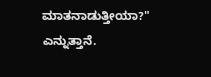ಮಾತನಾಡುತ್ತೀಯಾ?" ಎನ್ನುತ್ತಾನೆ.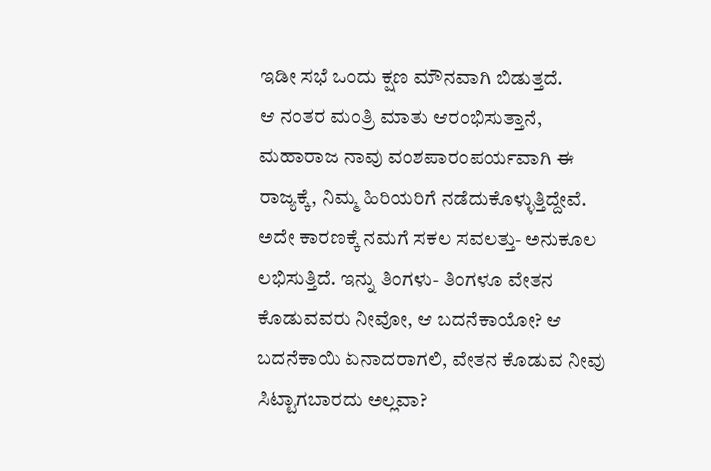ಇಡೀ ಸಭೆ ಒಂದು ಕ್ಷಣ ಮೌನವಾಗಿ ಬಿಡುತ್ತದೆ.
ಆ ನಂತರ ಮಂತ್ರಿ ಮಾತು ಆರಂಭಿಸುತ್ತಾನೆ, ಮಹಾರಾಜ ನಾವು ವಂಶಪಾರಂಪರ್ಯವಾಗಿ ಈ ರಾಜ್ಯಕ್ಕೆ, ನಿಮ್ಮ ಹಿರಿಯರಿಗೆ ನಡೆದುಕೊಳ್ಳುತ್ತಿದ್ದೇವೆ. ಅದೇ ಕಾರಣಕ್ಕೆ ನಮಗೆ ಸಕಲ ಸವಲತ್ತು- ಅನುಕೂಲ ಲಭಿಸುತ್ತಿದೆ. ಇನ್ನು ತಿಂಗಳು- ತಿಂಗಳೂ ವೇತನ ಕೊಡುವವರು ನೀವೋ, ಆ ಬದನೆಕಾಯೋ? ಆ ಬದನೆಕಾಯಿ ಏನಾದರಾಗಲಿ, ವೇತನ ಕೊಡುವ ನೀವು ಸಿಟ್ಟಾಗಬಾರದು ಅಲ್ಲವಾ?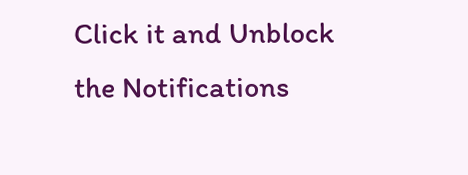Click it and Unblock the Notifications